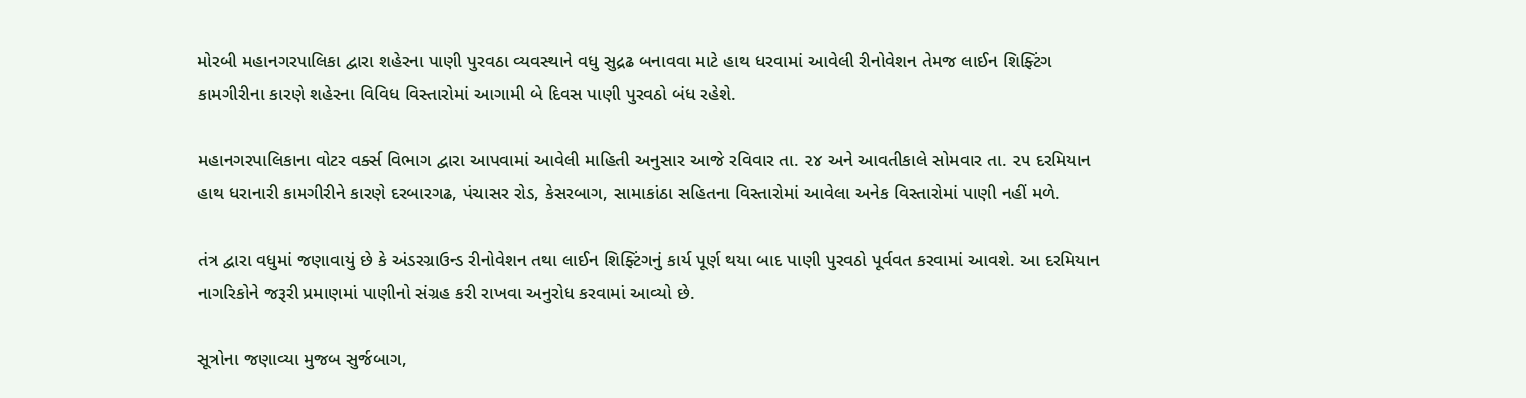મોરબી મહાનગરપાલિકા દ્વારા શહેરના પાણી પુરવઠા વ્યવસ્થાને વધુ સુદ્રઢ બનાવવા માટે હાથ ધરવામાં આવેલી રીનોવેશન તેમજ લાઈન શિફ્ટિંગ કામગીરીના કારણે શહેરના વિવિધ વિસ્તારોમાં આગામી બે દિવસ પાણી પુરવઠો બંધ રહેશે.

મહાનગરપાલિકાના વોટર વર્ક્સ વિભાગ દ્વારા આપવામાં આવેલી માહિતી અનુસાર આજે રવિવાર તા. ૨૪ અને આવતીકાલે સોમવાર તા. ૨૫ દરમિયાન હાથ ધરાનારી કામગીરીને કારણે દરબારગઢ, પંચાસર રોડ, કેસરબાગ, સામાકાંઠા સહિતના વિસ્તારોમાં આવેલા અનેક વિસ્તારોમાં પાણી નહીં મળે.

તંત્ર દ્વારા વધુમાં જણાવાયું છે કે અંડરગ્રાઉન્ડ રીનોવેશન તથા લાઈન શિફ્ટિંગનું કાર્ય પૂર્ણ થયા બાદ પાણી પુરવઠો પૂર્વવત કરવામાં આવશે. આ દરમિયાન નાગરિકોને જરૂરી પ્રમાણમાં પાણીનો સંગ્રહ કરી રાખવા અનુરોધ કરવામાં આવ્યો છે.

સૂત્રોના જણાવ્યા મુજબ સુર્જબાગ,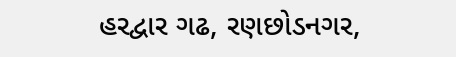હરદ્વાર ગઢ, રણછોડનગર,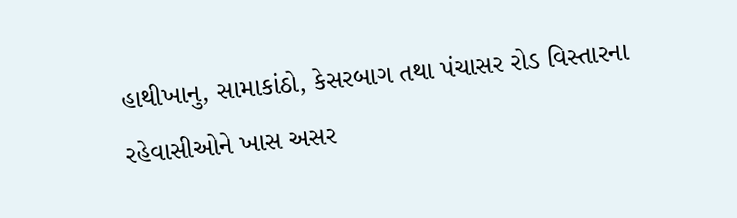હાથીખાનુ, સામાકાંઠો, કેસરબાગ તથા પંચાસર રોડ વિસ્તારના રહેવાસીઓને ખાસ અસર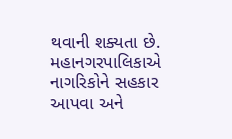થવાની શક્યતા છે. મહાનગરપાલિકાએ નાગરિકોને સહકાર આપવા અને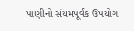પાણીનો સંયમપૂર્વક ઉપયોગ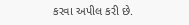કરવા અપીલ કરી છે.